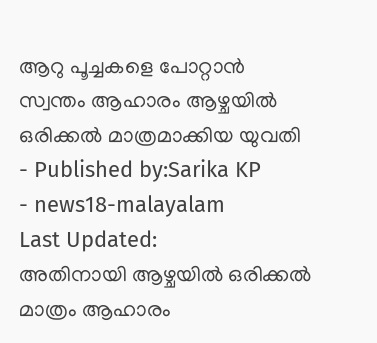ആറു പൂച്ചകളെ പോറ്റാൻ സ്വന്തം ആഹാരം ആഴ്ചയിൽ ഒരിക്കൽ മാത്രമാക്കിയ യുവതി
- Published by:Sarika KP
- news18-malayalam
Last Updated:
അതിനായി ആഴ്ചയിൽ ഒരിക്കൽ മാത്രം ആഹാരം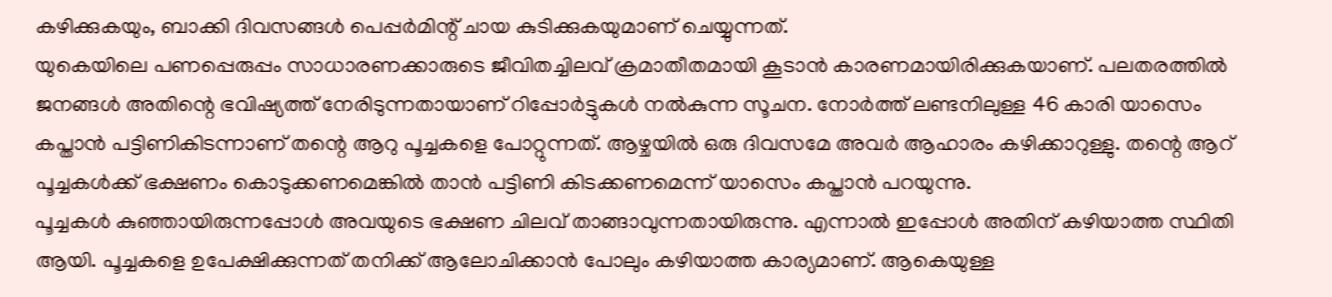കഴിക്കുകയും, ബാക്കി ദിവസങ്ങൾ പെപ്പർമിന്റ് ചായ കുടിക്കുകയുമാണ് ചെയ്യുന്നത്.
യുകെയിലെ പണപ്പെരുപ്പം സാധാരണക്കാരുടെ ജീവിതച്ചിലവ് ക്രമാതീതമായി കൂടാൻ കാരണമായിരിക്കുകയാണ്. പലതരത്തിൽ ജനങ്ങൾ അതിന്റെ ഭവിഷ്യത്ത് നേരിടുന്നതായാണ് റിപ്പോർട്ടുകൾ നൽകുന്ന സൂചന. നോർത്ത് ലണ്ടനിലുള്ള 46 കാരി യാസെം കപ്താൻ പട്ടിണികിടന്നാണ് തന്റെ ആറു പൂച്ചകളെ പോറ്റുന്നത്. ആഴ്ചയിൽ ഒരു ദിവസമേ അവർ ആഹാരം കഴിക്കാറുള്ളു. തന്റെ ആറ് പൂച്ചകൾക്ക് ഭക്ഷണം കൊടുക്കണമെങ്കിൽ താൻ പട്ടിണി കിടക്കണമെന്ന് യാസെം കപ്താൻ പറയുന്നു.
പൂച്ചകൾ കുഞ്ഞായിരുന്നപ്പോൾ അവയുടെ ഭക്ഷണ ചിലവ് താങ്ങാവുന്നതായിരുന്നു. എന്നാൽ ഇപ്പോൾ അതിന് കഴിയാത്ത സ്ഥിതി ആയി. പൂച്ചകളെ ഉപേക്ഷിക്കുന്നത് തനിക്ക് ആലോചിക്കാൻ പോലും കഴിയാത്ത കാര്യമാണ്. ആകെയുള്ള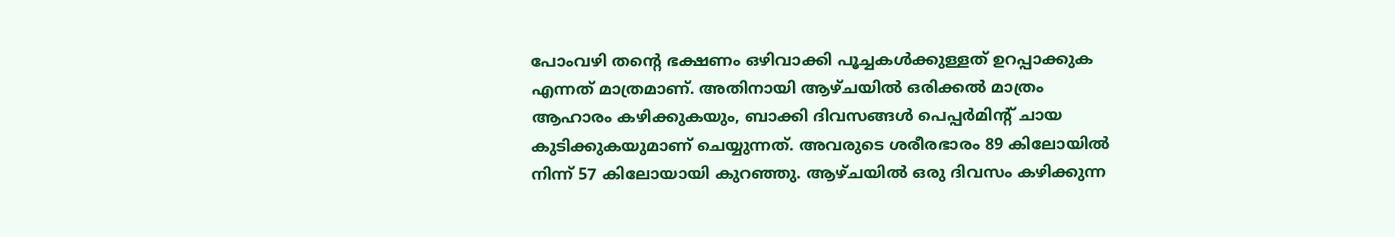പോംവഴി തന്റെ ഭക്ഷണം ഒഴിവാക്കി പൂച്ചകൾക്കുള്ളത് ഉറപ്പാക്കുക എന്നത് മാത്രമാണ്. അതിനായി ആഴ്ചയിൽ ഒരിക്കൽ മാത്രം ആഹാരം കഴിക്കുകയും, ബാക്കി ദിവസങ്ങൾ പെപ്പർമിന്റ് ചായ കുടിക്കുകയുമാണ് ചെയ്യുന്നത്. അവരുടെ ശരീരഭാരം 89 കിലോയിൽ നിന്ന് 57 കിലോയായി കുറഞ്ഞു. ആഴ്ചയിൽ ഒരു ദിവസം കഴിക്കുന്ന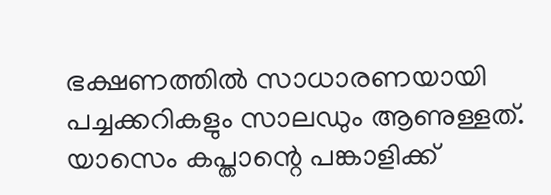ഭക്ഷണത്തിൽ സാധാരണയായി പച്ചക്കറികളും സാലഡും ആണുള്ളത്. യാസെം കപ്താന്റെ പങ്കാളിക്ക്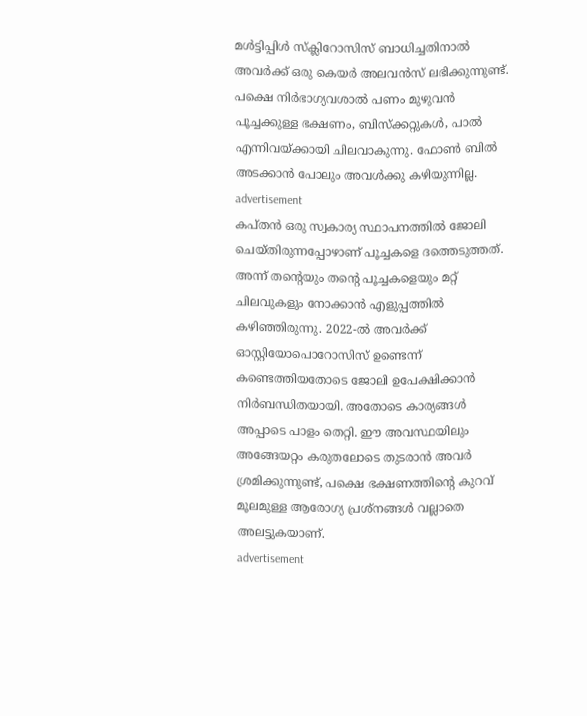മൾട്ടിപ്പിൾ സ്ക്ലിറോസിസ് ബാധിച്ചതിനാൽ അവർക്ക് ഒരു കെയർ അലവൻസ് ലഭിക്കുന്നുണ്ട്. പക്ഷെ നിർഭാഗ്യവശാൽ പണം മുഴുവൻ പൂച്ചക്കുള്ള ഭക്ഷണം, ബിസ്ക്കറ്റുകൾ, പാൽ എന്നിവയ്ക്കായി ചിലവാകുന്നു. ഫോൺ ബിൽ അടക്കാൻ പോലും അവൾക്കു കഴിയുന്നില്ല.
advertisement
കപ്തൻ ഒരു സ്വകാര്യ സ്ഥാപനത്തിൽ ജോലി ചെയ്തിരുന്നപ്പോഴാണ് പൂച്ചകളെ ദത്തെടുത്തത്. അന്ന് തന്റെയും തന്റെ പൂച്ചകളെയും മറ്റ് ചിലവുകളും നോക്കാൻ എളുപ്പത്തിൽ കഴിഞ്ഞിരുന്നു. 2022-ൽ അവർക്ക് ഓസ്റ്റിയോപൊറോസിസ് ഉണ്ടെന്ന് കണ്ടെത്തിയതോടെ ജോലി ഉപേക്ഷിക്കാൻ നിർബന്ധിതയായി. അതോടെ കാര്യങ്ങൾ അപ്പാടെ പാളം തെറ്റി. ഈ അവസ്ഥയിലും അങ്ങേയറ്റം കരുതലോടെ തുടരാൻ അവർ ശ്രമിക്കുന്നുണ്ട്, പക്ഷെ ഭക്ഷണത്തിന്റെ കുറവ് മൂലമുള്ള ആരോഗ്യ പ്രശ്നങ്ങൾ വല്ലാതെ അലട്ടുകയാണ്.
advertisement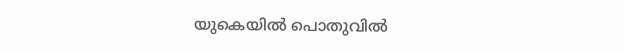യുകെയിൽ പൊതുവിൽ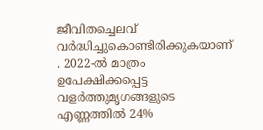ജീവിതച്ചെലവ് വർദ്ധിച്ചുകൊണ്ടിരിക്കുകയാണ് . 2022-ൽ മാത്രം ഉപേക്ഷിക്കപ്പെട്ട വളർത്തുമൃഗങ്ങളുടെ എണ്ണത്തിൽ 24%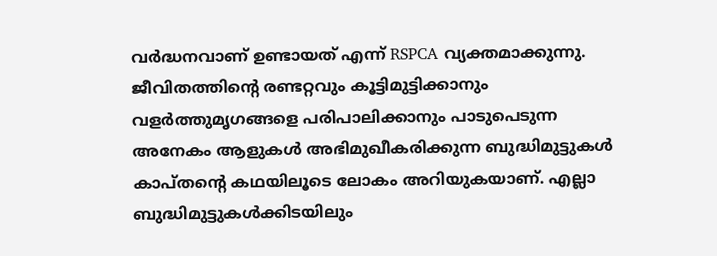വർദ്ധനവാണ് ഉണ്ടായത് എന്ന് RSPCA വ്യക്തമാക്കുന്നു. ജീവിതത്തിന്റെ രണ്ടറ്റവും കൂട്ടിമുട്ടിക്കാനും വളർത്തുമൃഗങ്ങളെ പരിപാലിക്കാനും പാടുപെടുന്ന അനേകം ആളുകൾ അഭിമുഖീകരിക്കുന്ന ബുദ്ധിമുട്ടുകൾ കാപ്തന്റെ കഥയിലൂടെ ലോകം അറിയുകയാണ്. എല്ലാ ബുദ്ധിമുട്ടുകൾക്കിടയിലും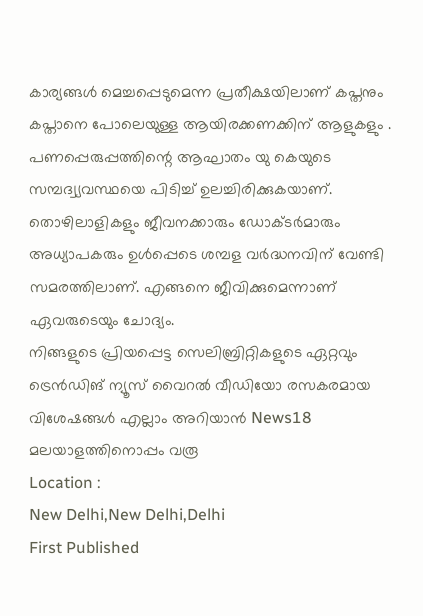കാര്യങ്ങൾ മെച്ചപ്പെടുമെന്ന പ്രതീക്ഷയിലാണ് കപ്തനും കപ്താനെ പോലെയുള്ള ആയിരക്കണക്കിന് ആളുകളും .
പണപ്പെരുപ്പത്തിന്റെ ആഘാതം യു കെയുടെ സമ്പദ്വ്യവസ്ഥയെ പിടിച്ച് ഉലച്ചിരിക്കുകയാണ്. തൊഴിലാളികളും ജീവനക്കാരും ഡോക്ടർമാരും അധ്യാപകരും ഉൾപ്പെടെ ശമ്പള വർദ്ധനവിന് വേണ്ടി സമരത്തിലാണ്. എങ്ങനെ ജീവിക്കുമെന്നാണ് ഏവരുടെയും ചോദ്യം.
നിങ്ങളുടെ പ്രിയപ്പെട്ട സെലിബ്രിറ്റികളുടെ ഏറ്റവും ട്രെൻഡിങ് ന്യൂസ് വൈറൽ വീഡിയോ രസകരമായ വിശേഷങ്ങൾ എല്ലാം അറിയാൻ News18 മലയാളത്തിനൊപ്പം വരൂ
Location :
New Delhi,New Delhi,Delhi
First Published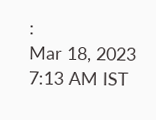:
Mar 18, 2023 7:13 AM IST